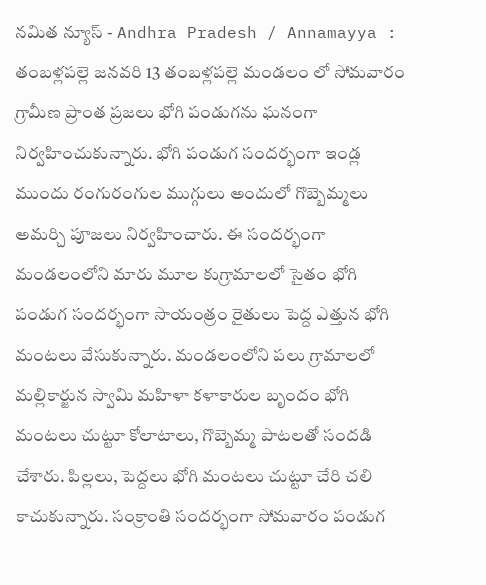నమిత న్యూస్ - Andhra Pradesh / Annamayya : తంబళ్లపల్లె జనవరి 13 తంబళ్లపల్లె మండలం లో సోమవారం గ్రామీణ ప్రాంత ప్రజలు భోగి పండుగను ఘనంగా నిర్వహించుకున్నారు. భోగి పండుగ సందర్భంగా ఇండ్ల ముందు రంగురంగుల ముగ్గులు అందులో గొబ్బెమ్మలు అమర్చి పూజలు నిర్వహించారు. ఈ సందర్భంగా మండలంలోని మారు మూల కుగ్రామాలలో సైతం భోగి పండుగ సందర్భంగా సాయంత్రం రైతులు పెద్ద ఎత్తున భోగి మంటలు వేసుకున్నారు. మండలంలోని పలు గ్రామాలలో మల్లికార్జున స్వామి మహిళా కళాకారుల బృందం భోగి మంటలు చుట్టూ కోలాటాలు, గొబ్బెమ్మ పాటలతో సందడి చేశారు. పిల్లలు, పెద్దలు భోగి మంటలు చుట్టూ చేరి చలి కాచుకున్నారు. సంక్రాంతి సందర్భంగా సోమవారం పండుగ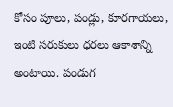కోసం పూలు, పండ్లు, కూరగాయలు, ఇంటి సరుకులు ధరలు ఆకాశాన్ని అంటాయి. పండుగ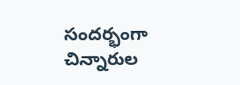సందర్భంగా చిన్నారుల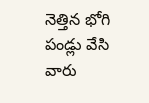నెత్తిన భోగి పండ్లు వేసి వారు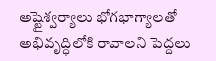అష్టైశ్వర్యాలు భోగభాగ్యాలతో అభివృద్ధిలోకి రావాలని పెద్దలు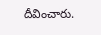దీవించారు.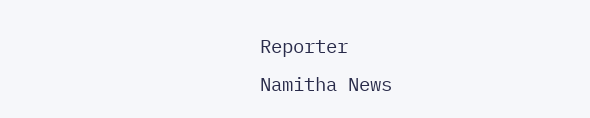Reporter
Namitha News